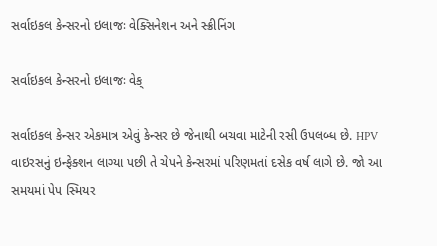સર્વાઇકલ કેન્સરનો ઇલાજઃ વેક્સિનેશન અને સ્ક્રીનિંગ

સર્વાઇકલ કેન્સરનો ઇલાજઃ વેક્

સર્વાઇકલ કેન્સર એકમાત્ર એવું કેન્સર છે જેનાથી બચવા માટેની રસી ઉપલબ્ધ છે. HPV વાઇરસનું ઇન્ફેક્શન લાગ્યા પછી તે ચેપને કેન્સરમાં પરિણમતાં દસેક વર્ષ લાગે છે. જો આ સમયમાં પેપ સ્મિયર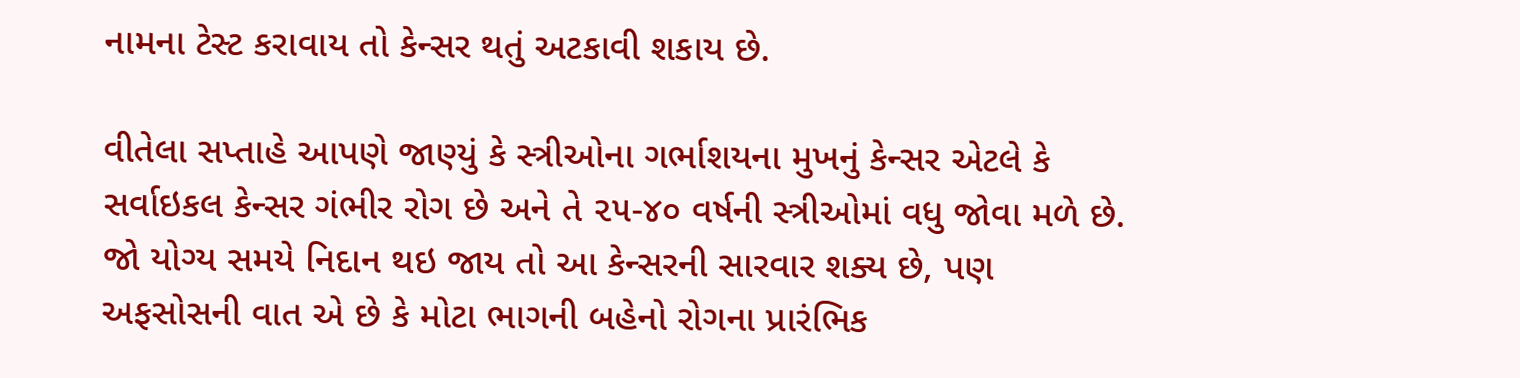નામના ટેસ્ટ કરાવાય તો કેન્સર થતું અટકાવી શકાય છે.

વીતેલા સપ્તાહે આપણે જાણ્યું કે સ્ત્રીઓના ગર્ભાશયના મુખનું કેન્સર એટલે કે સર્વાઇકલ કેન્સર ગંભીર રોગ છે અને તે ૨૫-૪૦ વર્ષની સ્ત્રીઓમાં વધુ જોવા મળે છે. જો યોગ્ય સમયે નિદાન થઇ જાય તો આ કેન્સરની સારવાર શક્ય છે, પણ અફસોસની વાત એ છે કે મોટા ભાગની બહેનો રોગના પ્રારંભિક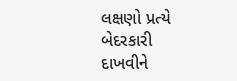લક્ષણો પ્રત્યે બેદરકારી દાખવીને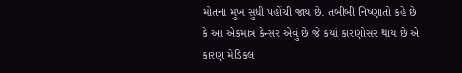મોતના મુખ સુધી પહોંચી જાય છે. તબીબી નિષ્ણાતો કહે છે કે આ એકમાત્ર કેન્સર એવું છે જે કયાં કારણોસર થાય છે એ કારણ મેડિકલ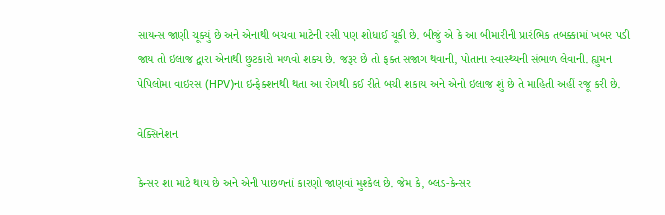સાયન્સ જાણી ચૂક્યું છે અને એનાથી બચવા માટેની રસી પણ શોધાઈ ચૂકી છે. બીજું એ કે આ બીમારીની પ્રારંભિક તબક્કામાં ખબર પડી જાય તો ઇલાજ દ્વારા એનાથી છુટકારો મળવો શક્ય છે. જરૂર છે તો ફક્ત સજાગ થવાની, પોતાના સ્વાસ્થ્યની સંભાળ લેવાની. હ્યુમન પેપિલોમા વાઇરસ (HPV)ના ઇન્ફેક્શનથી થતા આ રોગથી કઈ રીતે બચી શકાય અને એનો ઇલાજ શું છે તે માહિતી અહીં રજૂ કરી છે.

વેક્સિનેશન

કેન્સર શા માટે થાય છે અને એની પાછળનાં કારણો જાણવાં મુશ્કેલ છે. જેમ કે, બ્લડ-કેન્સર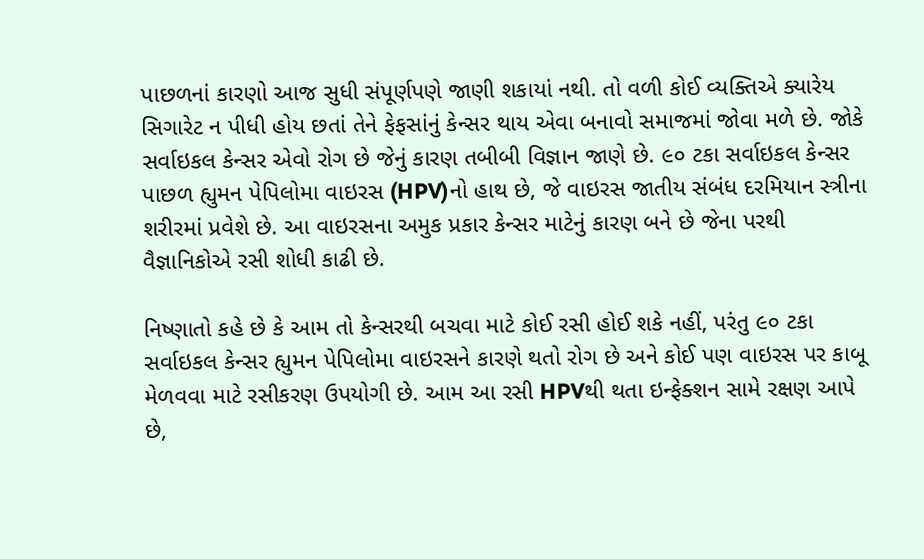પાછળનાં કારણો આજ સુધી સંપૂર્ણપણે જાણી શકાયાં નથી. તો વળી કોઈ વ્યક્તિએ ક્યારેય સિગારેટ ન પીધી હોય છતાં તેને ફેફસાંનું કેન્સર થાય એવા બનાવો સમાજમાં જોવા મળે છે. જોકે સર્વાઇકલ કેન્સર એવો રોગ છે જેનું કારણ તબીબી વિજ્ઞાન જાણે છે. ૯૦ ટકા સર્વાઇકલ કેન્સર પાછળ હ્યુમન પેપિલોમા વાઇરસ (HPV)નો હાથ છે, જે વાઇરસ જાતીય સંબંધ દરમિયાન સ્ત્રીના શરીરમાં પ્રવેશે છે. આ વાઇરસના અમુક પ્રકાર કેન્સર માટેનું કારણ બને છે જેના પરથી વૈજ્ઞાનિકોએ રસી શોધી કાઢી છે.

નિષ્ણાતો કહે છે કે આમ તો કેન્સરથી બચવા માટે કોઈ રસી હોઈ શકે નહીં, પરંતુ ૯૦ ટકા સર્વાઇકલ કેન્સર હ્યુમન પેપિલોમા વાઇરસને કારણે થતો રોગ છે અને કોઈ પણ વાઇરસ પર કાબૂ મેળવવા માટે રસીકરણ ઉપયોગી છે. આમ આ રસી HPVથી થતા ઇન્ફેક્શન સામે રક્ષણ આપે છે,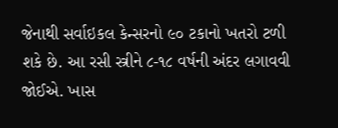જેનાથી સર્વાઇકલ કેન્સરનો ૯૦ ટકાનો ખતરો ટળી શકે છે. આ રસી સ્ત્રીને ૮-૧૮ વર્ષની અંદર લગાવવી જોઈએ. ખાસ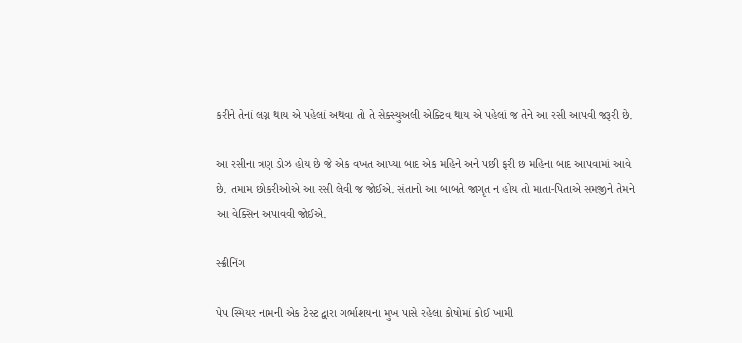કરીને તેનાં લગ્ન થાય એ પહેલાં અથવા તો તે સેક્સ્યુઅલી એક્ટિવ થાય એ પહેલાં જ તેને આ રસી આપવી જરૂરી છે.

આ રસીના ત્રણ ડોઝ હોય છે જે એક વખત આપ્યા બાદ એક મહિને અને પછી ફરી છ મહિના બાદ આપવામાં આવે છે. તમામ છોકરીઓએ આ રસી લેવી જ જોઈએ. સંતાનો આ બાબતે જાગૃત ન હોય તો માતા-પિતાએ સમજીને તેમને આ વેક્સિન અપાવવી જોઈએ.

સ્ક્રીનિંગ

પેપ સ્મિયર નામની એક ટેસ્ટ દ્વારા ગર્ભાશયના મુખ પાસે રહેલા કોષોમાં કોઈ ખામી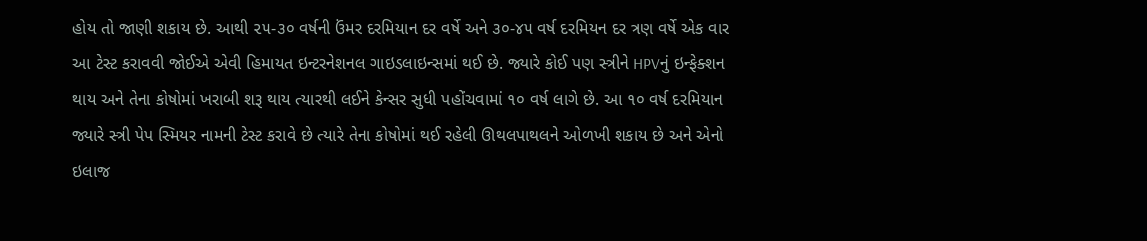હોય તો જાણી શકાય છે. આથી ૨૫-૩૦ વર્ષની ઉંમર દરમિયાન દર વર્ષે અને ૩૦-૪૫ વર્ષ દરમિયન દર ત્રણ વર્ષે એક વાર આ ટેસ્ટ કરાવવી જોઈએ એવી હિમાયત ઇન્ટરનેશનલ ગાઇડલાઇન્સમાં થઈ છે. જ્યારે કોઈ પણ સ્ત્રીને HPVનું ઇન્ફેક્શન થાય અને તેના કોષોમાં ખરાબી શરૂ થાય ત્યારથી લઈને કેન્સર સુધી પહોંચવામાં ૧૦ વર્ષ લાગે છે. આ ૧૦ વર્ષ દરમિયાન જ્યારે સ્ત્રી પેપ સ્મિયર નામની ટેસ્ટ કરાવે છે ત્યારે તેના કોષોમાં થઈ રહેલી ઊથલપાથલને ઓળખી શકાય છે અને એનો ઇલાજ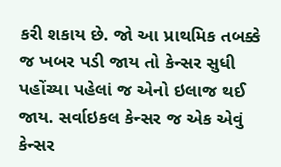કરી શકાય છે. જો આ પ્રાથમિક તબક્કે જ ખબર પડી જાય તો કેન્સર સુધી પહોંચ્યા પહેલાં જ એનો ઇલાજ થઈ જાય. સર્વાઇકલ કેન્સર જ એક એવું કેન્સર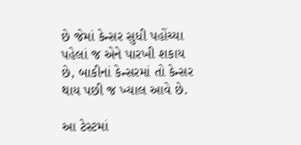છે જેમાં કેન્સર સુધી પહોંચ્યા પહેલાં જ એને પારખી શકાય છે, બાકીનાં કેન્સરમાં તો કેન્સર થાય પછી જ ખ્યાલ આવે છે.

આ ટેસ્ટમાં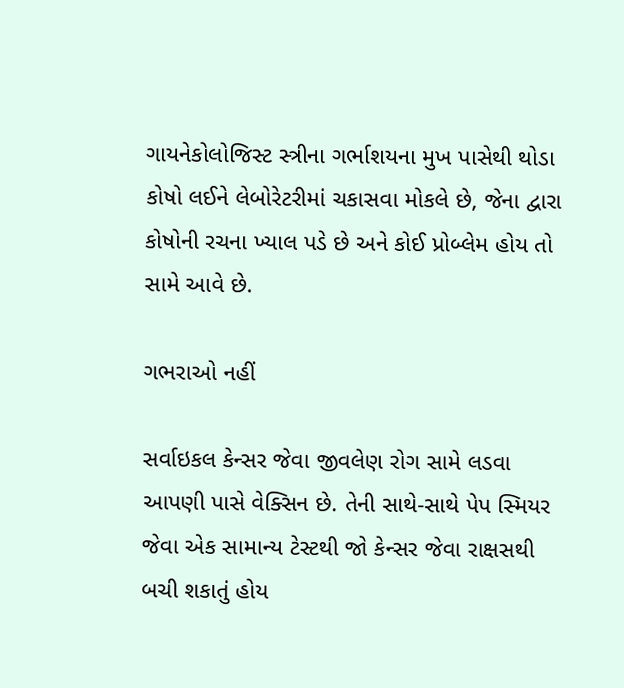ગાયનેકોલોજિસ્ટ સ્ત્રીના ગર્ભાશયના મુખ પાસેથી થોડા કોષો લઈને લેબોરેટરીમાં ચકાસવા મોકલે છે, જેના દ્વારા કોષોની રચના ખ્યાલ પડે છે અને કોઈ પ્રોબ્લેમ હોય તો સામે આવે છે.

ગભરાઓ નહીં

સર્વાઇકલ કેન્સર જેવા જીવલેણ રોગ સામે લડવા આપણી પાસે વેક્સિન છે. તેની સાથે-સાથે પેપ સ્મિયર જેવા એક સામાન્ય ટેસ્ટથી જો કેન્સર જેવા રાક્ષસથી બચી શકાતું હોય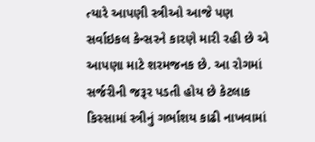ત્યારે આપણી સ્ત્રીઓ આજે પણ સર્વાઇકલ કેન્સરને કારણે મારી રહી છે એ આપણા માટે શરમજનક છે. આ રોગમાં સર્જરીની જરૂર પડતી હોય છે કેટલાક કિસ્સામાં સ્ત્રીનું ગર્ભાશય કાઢી નાખવામાં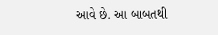આવે છે. આ બાબતથી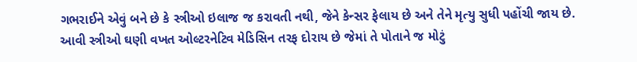ગભરાઈને એવું બને છે કે સ્ત્રીઓ ઇલાજ જ કરાવતી નથી, જેને કેન્સર ફેલાય છે અને તેને મૃત્યુ સુધી પહોંચી જાય છે. આવી સ્ત્રીઓ ઘણી વખત ઓલ્ટરનેટિવ મેડિસિન તરફ દોરાય છે જેમાં તે પોતાને જ મોટું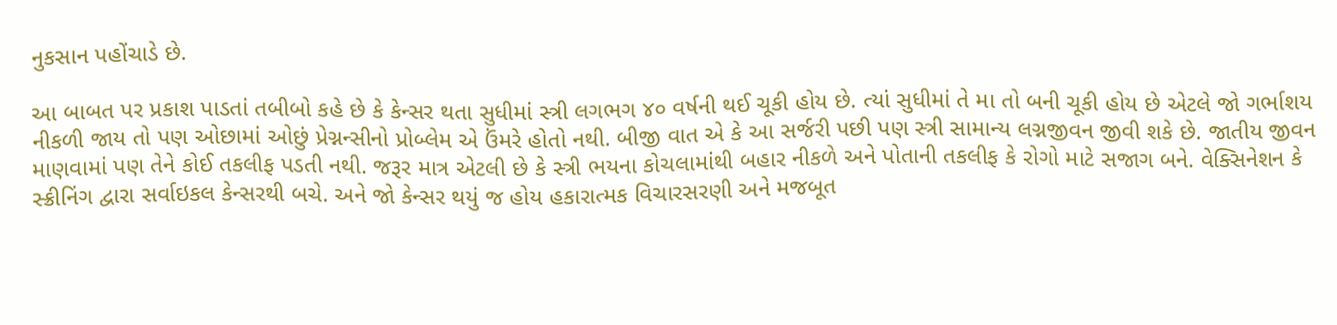નુકસાન પહોંચાડે છે.

આ બાબત પર પ્રકાશ પાડતાં તબીબો કહે છે કે કેન્સર થતા સુધીમાં સ્ત્રી લગભગ ૪૦ વર્ષની થઈ ચૂકી હોય છે. ત્યાં સુધીમાં તે મા તો બની ચૂકી હોય છે એટલે જો ગર્ભાશય નીકળી જાય તો પણ ઓછામાં ઓછું પ્રેગ્નન્સીનો પ્રોબ્લેમ એ ઉંમરે હોતો નથી. બીજી વાત એ કે આ સર્જરી પછી પણ સ્ત્રી સામાન્ય લગ્નજીવન જીવી શકે છે. જાતીય જીવન માણવામાં પણ તેને કોઈ તકલીફ પડતી નથી. જરૂર માત્ર એટલી છે કે સ્ત્રી ભયના કોચલામાંથી બહાર નીકળે અને પોતાની તકલીફ કે રોગો માટે સજાગ બને. વેક્સિનેશન કે સ્ક્રીનિંગ દ્વારા સર્વાઇકલ કેન્સરથી બચે. અને જો કેન્સર થયું જ હોય હકારાત્મક વિચારસરણી અને મજબૂત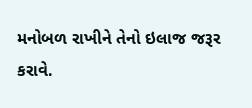મનોબળ રાખીને તેનો ઇલાજ જરૂર કરાવે.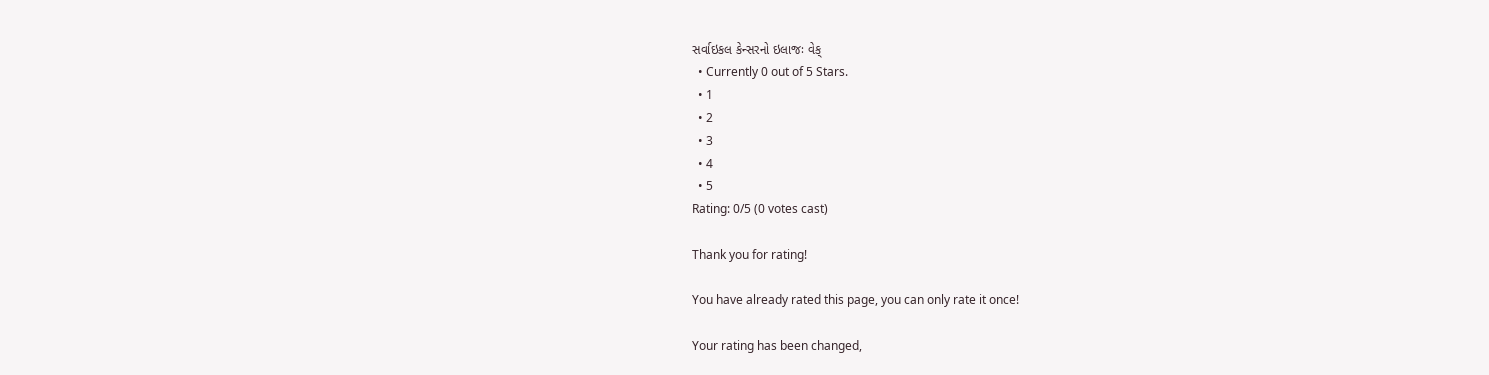સર્વાઇકલ કેન્સરનો ઇલાજઃ વેક્
  • Currently 0 out of 5 Stars.
  • 1
  • 2
  • 3
  • 4
  • 5
Rating: 0/5 (0 votes cast)

Thank you for rating!

You have already rated this page, you can only rate it once!

Your rating has been changed,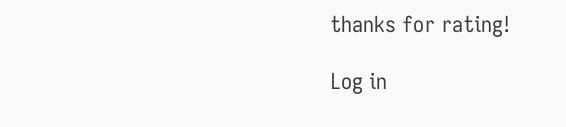thanks for rating!

Log in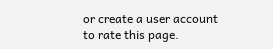or create a user account to rate this page.